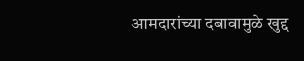आमदारांच्या दबावामुळे खुद्द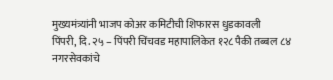मुख्यमंत्र्यांनी भाजप कोअर कमिटीची शिफारस धुडकावली
पिंपरी, दि. २५ – पिंपरी चिंचवड महापालिकेत १२८ पैकी तब्बल ८४ नगरसेवकांचे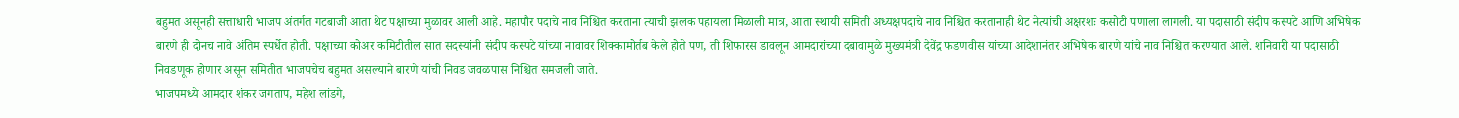बहुमत असूनही सत्ताधारी भाजप अंतर्गत गटबाजी आता थेट पक्षाच्या मुळावर आली आहे. महापौर पदाचे नाव निश्चित करताना त्याची झलक पहायला मिळाली मात्र, आता स्थायी समिती अध्यक्षपदाचे नाव निश्चित करतानाही थेट नेत्यांची अक्षरशः कसोटी पणाला लागली. या पदासाठी संदीप कस्पटे आणि अभिषेक बारणे ही दोनच नावे अंतिम स्पर्धेत होती. पक्षाच्या कोअर कमिटीतील सात सदस्यांनी संदीप कस्पटे यांच्या नावावर शिक्कामोर्तब केले होते पण, ती शिफारस डावलून आमदारांच्या दबावामुळे मुख्यमंत्री देवेंद्र फडणवीस यांच्या आदेशानंतर अभिषेक बारणे यांचे नाव निश्चित करण्यात आले. शनिवारी या पदासाठी निवडणूक होणार असून समितीत भाजपचेच बहुमत असल्याने बारणे यांची निवड जवळपास निश्चित समजली जाते.
भाजपमध्ये आमदार शंकर जगताप, महेश लांडगे,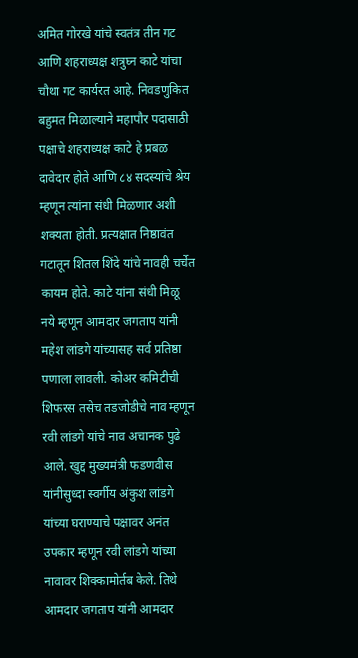अमित गोरखे यांचे स्वतंत्र तीन गट आणि शहराध्यक्ष शत्रुघ्न काटे यांचा चौथा गट कार्यरत आहे. निवडणुकित बहुमत मिळाल्याने महापौर पदासाठी पक्षाचे शहराध्यक्ष काटे हे प्रबळ दावेदार होते आणि ८४ सदस्यांचे श्रेय म्हणून त्यांना संधी मिळणार अशी शक्यता होती. प्रत्यक्षात निष्ठावंत गटातून शितल शिंदे यांचे नावही चर्चेत कायम होते. काटे यांना संधी मिळू नये म्हणून आमदार जगताप यांनी महेश लांडगे यांच्यासह सर्व प्रतिष्ठा पणाला लावली. कोअर कमिटीची शिफरस तसेच तडजोडीचे नाव म्हणून रवी लांडगे यांचे नाव अचानक पुढे आले. खुद्द मुख्यमंत्री फडणवीस यांनीसुध्दा स्वर्गीय अंकुश लांडगे यांच्या घराण्याचे पक्षावर अनंत उपकार म्हणून रवी लांडगे यांच्या नावावर शिक्कामोर्तब केले. तिथे आमदार जगताप यांनी आमदार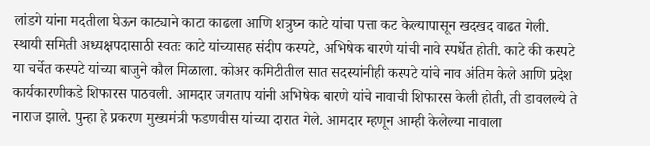लांडगे यांना मदतीला घेऊन काट्याने काटा काढला आणि शत्रुघ्न काटे यांचा पत्ता कट केल्यापासून खदखद वाढत गेली.
स्थायी समिती अध्यक्षपदासाठी स्वतः काटे यांच्यासह संदीप कस्पटे, अभिषेक बारणे यांची नावे स्पर्धेत होती. काटे की कस्पटे या चर्चेत कस्पटे यांच्या बाजुने कौल मिळाला. कोअर कमिटीतील सात सदस्यांनीही कस्पटे यांचे नाव अंतिम केले आणि प्रदेश कार्यकारणीकडे शिफारस पाठवली. आमदार जगताप यांनी अभिषेक बारणे यांचे नावाची शिफारस केली होती, ती डावलल्ये ते नाराज झाले. पुन्हा हे प्रकरण मुख्यमंत्री फडणवीस यांच्या दारात गेले. आमदार म्हणून आम्ही केलेल्या नावाला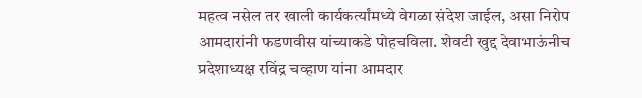महत्व नसेल तर खाली कार्यकर्त्यांमध्ये वेगळा संदेश जाईल, असा निरोप आमदारांनी फडणवीस यांच्याकडे पोहचविला. शेवटी खुद्द देवाभाऊंनीच प्रदेशाध्यक्ष रविंद्र चव्हाण यांना आमदार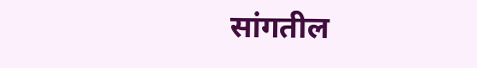सांगतील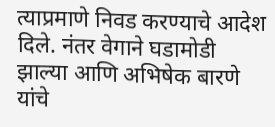त्याप्रमाणे निवड करण्याचे आदेश दिले. नंतर वेगाने घडामोडी झाल्या आणि अभिषेक बारणे यांचे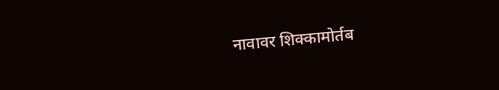नावावर शिक्कामोर्तब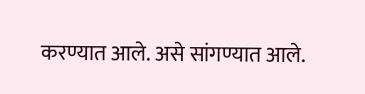करण्यात आले. असे सांगण्यात आले.